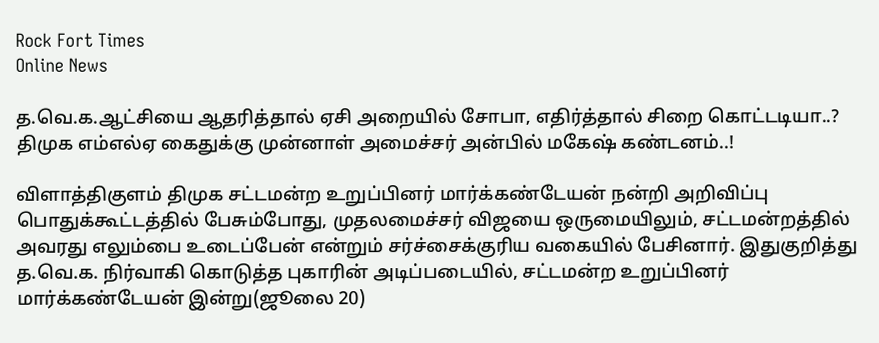Rock Fort Times
Online News

த.வெ.க.ஆட்சியை ஆதரித்தால் ஏசி அறையில் சோபா, எதிர்த்தால் சிறை கொட்டடியா..? திமுக எம்எல்ஏ கைதுக்கு முன்னாள் அமைச்சர் அன்பில் மகேஷ் கண்டனம்..!

விளாத்திகுளம் திமுக சட்டமன்ற உறுப்பினர் மார்க்கண்டேயன் நன்றி அறிவிப்பு பொதுக்கூட்டத்தில் பேசும்போது, முதலமைச்சர் விஜயை ஒருமையிலும், சட்டமன்றத்தில் அவரது எலும்பை உடைப்பேன் என்றும் சர்ச்சைக்குரிய வகையில் பேசினார். இதுகுறித்து த.வெ.க. நிர்வாகி கொடுத்த புகாரின் அடிப்படையில், சட்டமன்ற உறுப்பினர் மார்க்கண்டேயன் இன்று(ஜூலை 20)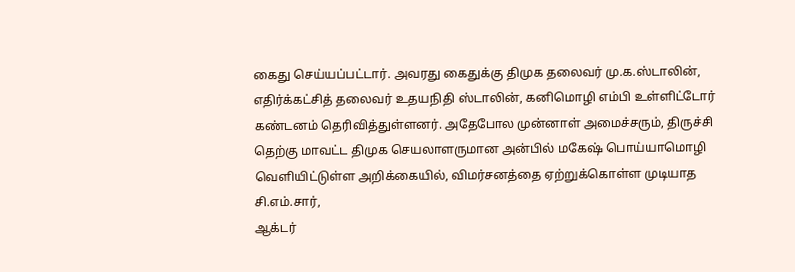கைது செய்யப்பட்டார். அவரது கைதுக்கு திமுக தலைவர் மு.க.ஸ்டாலின், எதிர்க்கட்சித் தலைவர் உதயநிதி ஸ்டாலின், கனிமொழி எம்பி உள்ளிட்டோர் கண்டனம் தெரிவித்துள்ளனர். அதேபோல முன்னாள் அமைச்சரும், திருச்சி தெற்கு மாவட்ட திமுக செயலாளருமான அன்பில் மகேஷ் பொய்யாமொழி வெளியிட்டுள்ள அறிக்கையில், விமர்சனத்தை ஏற்றுக்கொள்ள முடியாத சி.எம்.சார்,
ஆக்டர்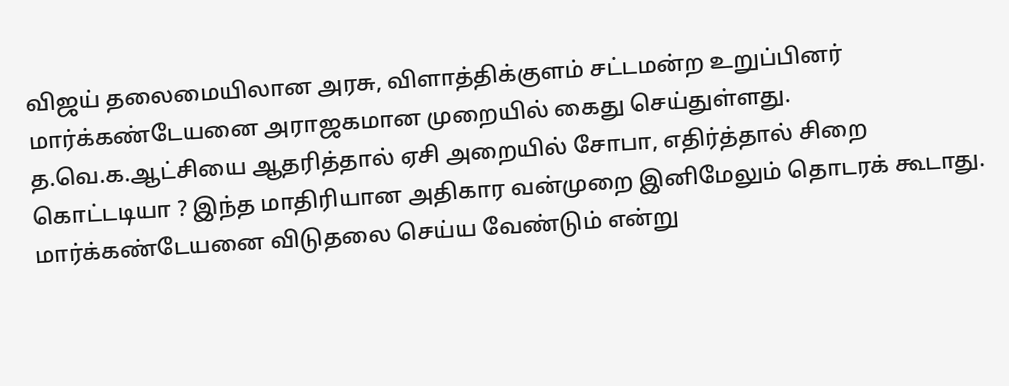விஜய் தலைமையிலான அரசு, விளாத்திக்குளம் சட்டமன்ற உறுப்பினர் மார்க்கண்டேயனை அராஜகமான முறையில் கைது செய்துள்ளது. த.வெ.க.ஆட்சியை ஆதரித்தால் ஏசி அறையில் சோபா, எதிர்த்தால் சிறை கொட்டடியா ? இந்த மாதிரியான அதிகார வன்முறை இனிமேலும் தொடரக் கூடாது. மார்க்கண்டேயனை விடுதலை செய்ய வேண்டும் என்று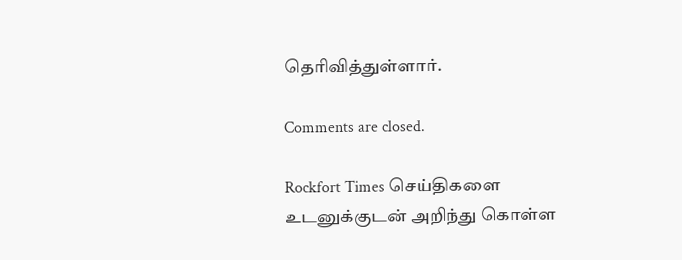தெரிவித்துள்ளார்.

Comments are closed.

Rockfort Times செய்திகளை உடனுக்குடன் அறிந்து கொள்ள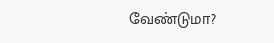வேண்டுமா?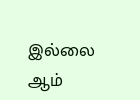இல்லை ஆம்